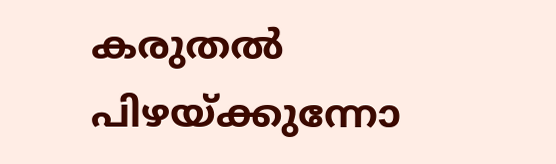കരുതൽ പിഴയ്ക്കുന്നോ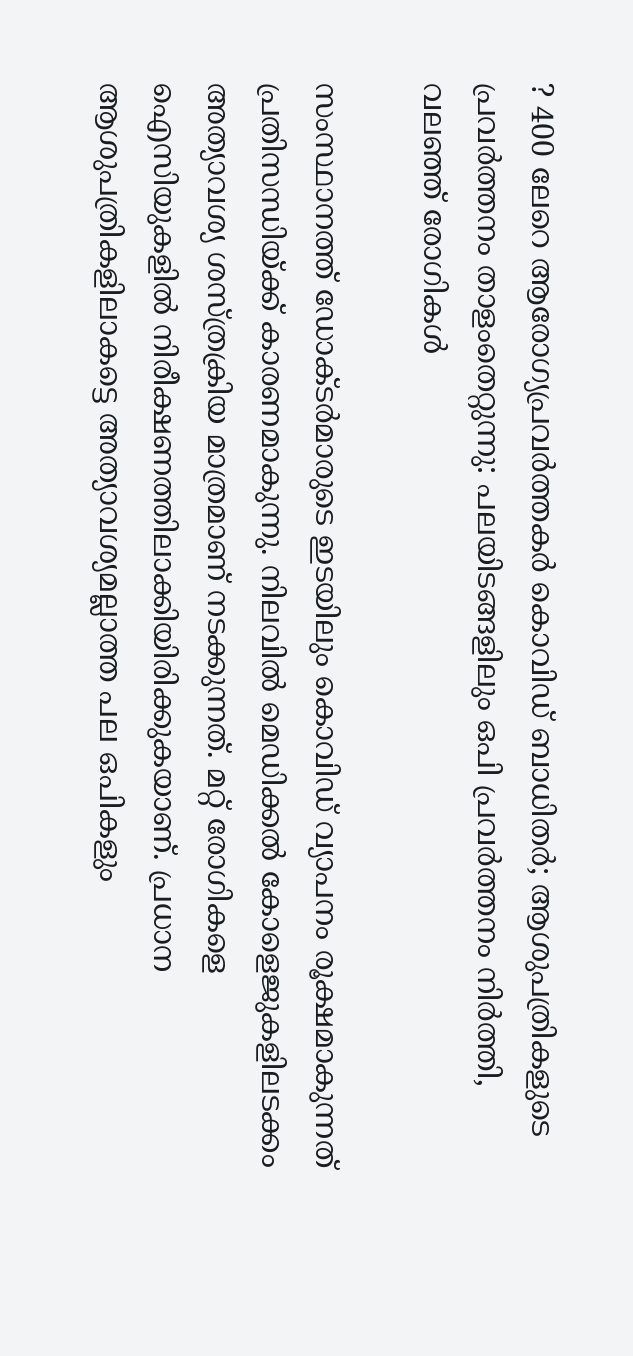? 400 ലേറെ ആരോഗ്യപ്രവർത്തകർ കൊവിഡ് ബാധിതർ; ആശുപത്രികളുടെ പ്രവർത്തനം താളംതെറ്റുന്നു: പലയിടങ്ങളിലും ഒപി പ്രവർത്തനം നിർത്തി, വലഞ്ഞ് രോഗികൾ

സംസ്ഥാനത്ത് ഡോക്ടർമാരുടെ ഇടയിലും കൊവിഡ് വ്യാപനം രൂക്ഷമാകുന്നത് പ്രതിസന്ധിയ്ക്ക് കാരണമാകുന്നു. നിലവിൽ മെഡിക്കൽ കോളെജുകളിലടക്കം അത്യാവശ്യ ശസ്ത്രക്രിയ മാത്രമാണ് നടക്കുന്നത്. മറ്റ് രോഗികളെ ഐസിയുകളിൽ നിരീക്ഷണത്തിലാക്കിയിരിക്കുകയാണ്. പ്രധാന ആശുപത്രികളിലാകട്ടെ അത്യാവശ്യമല്ലാത്ത പല ഒപികളും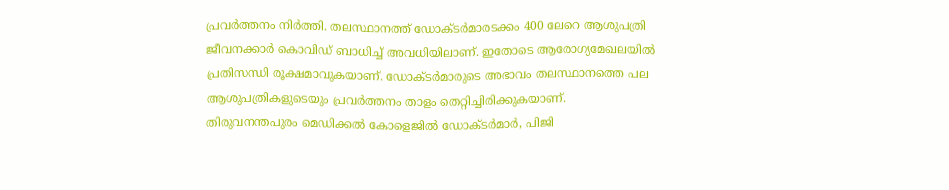പ്രവർത്തനം നിർത്തി. തലസ്ഥാനത്ത് ഡോക്ടർമാരടക്കം 400 ലേറെ ആശുപത്രി ജീവനക്കാർ കൊവിഡ് ബാധിച്ച് അവധിയിലാണ്. ഇതോടെ ആരോഗ്യമേഖലയിൽ പ്രതിസന്ധി രൂക്ഷമാവുകയാണ്. ഡോക്ടർമാരുടെ അഭാവം തലസ്ഥാനത്തെ പല ആശുപത്രികളുടെയും പ്രവർത്തനം താളം തെറ്റിച്ചിരിക്കുകയാണ്.
തിരുവനന്തപുരം മെഡിക്കൽ കോളെജിൽ ഡോക്ടർമാർ, പിജി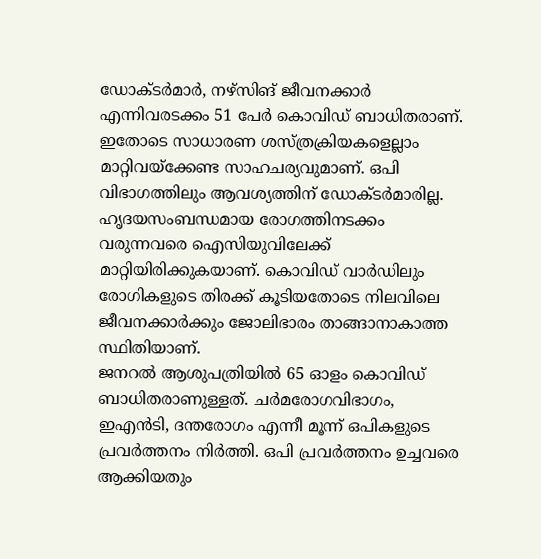ഡോക്ടർമാർ, നഴ്സിങ് ജീവനക്കാർ എന്നിവരടക്കം 51 പേർ കൊവിഡ് ബാധിതരാണ്. ഇതോടെ സാധാരണ ശസ്ത്രക്രിയകളെല്ലാം മാറ്റിവയ്ക്കേണ്ട സാഹചര്യവുമാണ്. ഒപി വിഭാഗത്തിലും ആവശ്യത്തിന് ഡോക്ടർമാരില്ല. ഹൃദയസംബന്ധമായ രോഗത്തിനടക്കം വരുന്നവരെ ഐസിയുവിലേക്ക് മാറ്റിയിരിക്കുകയാണ്. കൊവിഡ് വാർഡിലും രോഗികളുടെ തിരക്ക് കൂടിയതോടെ നിലവിലെ ജീവനക്കാർക്കും ജോലിഭാരം താങ്ങാനാകാത്ത സ്ഥിതിയാണ്.
ജനറൽ ആശുപത്രിയിൽ 65 ഓളം കൊവിഡ് ബാധിതരാണുള്ളത്. ചർമരോഗവിഭാഗം, ഇഎൻടി, ദന്തരോഗം എന്നീ മൂന്ന് ഒപികളുടെ പ്രവർത്തനം നിർത്തി. ഒപി പ്രവർത്തനം ഉച്ചവരെ ആക്കിയതും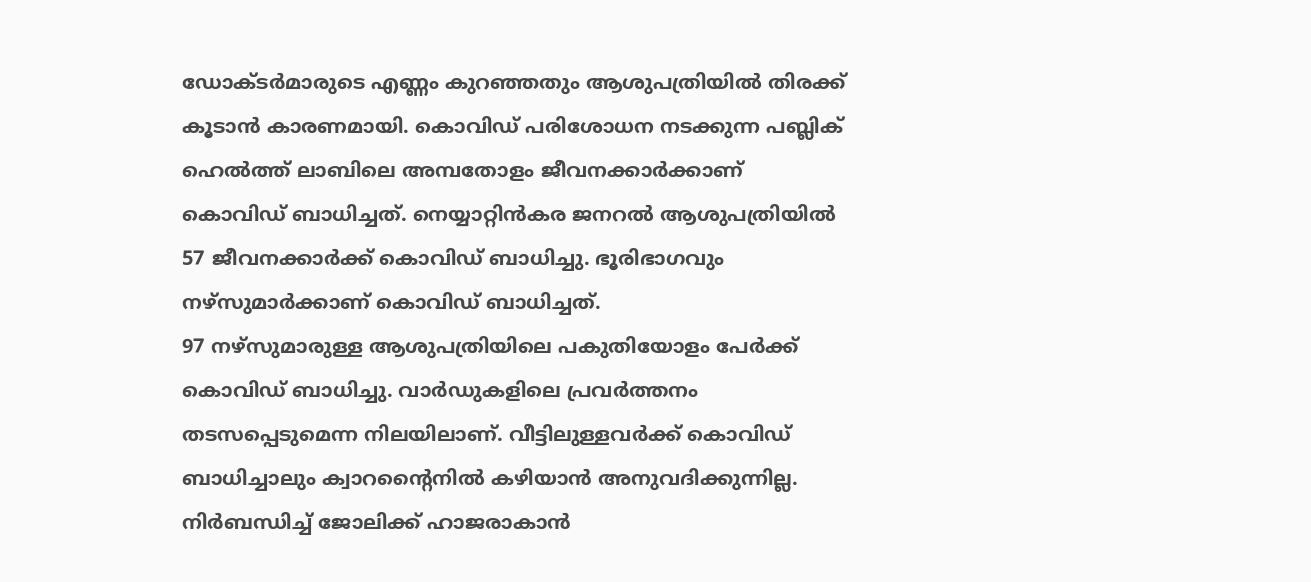ഡോക്ടർമാരുടെ എണ്ണം കുറഞ്ഞതും ആശുപത്രിയിൽ തിരക്ക് കൂടാൻ കാരണമായി. കൊവിഡ് പരിശോധന നടക്കുന്ന പബ്ലിക് ഹെൽത്ത് ലാബിലെ അമ്പതോളം ജീവനക്കാർക്കാണ് കൊവിഡ് ബാധിച്ചത്. നെയ്യാറ്റിൻകര ജനറൽ ആശുപത്രിയിൽ 57 ജീവനക്കാർക്ക് കൊവിഡ് ബാധിച്ചു. ഭൂരിഭാഗവും നഴ്സുമാർക്കാണ് കൊവിഡ് ബാധിച്ചത്.
97 നഴ്സുമാരുള്ള ആശുപത്രിയിലെ പകുതിയോളം പേർക്ക് കൊവിഡ് ബാധിച്ചു. വാർഡുകളിലെ പ്രവർത്തനം തടസപ്പെടുമെന്ന നിലയിലാണ്. വീട്ടിലുള്ളവർക്ക് കൊവിഡ് ബാധിച്ചാലും ക്വാറന്റൈനിൽ കഴിയാൻ അനുവദിക്കുന്നില്ല. നിർബന്ധിച്ച് ജോലിക്ക് ഹാജരാകാൻ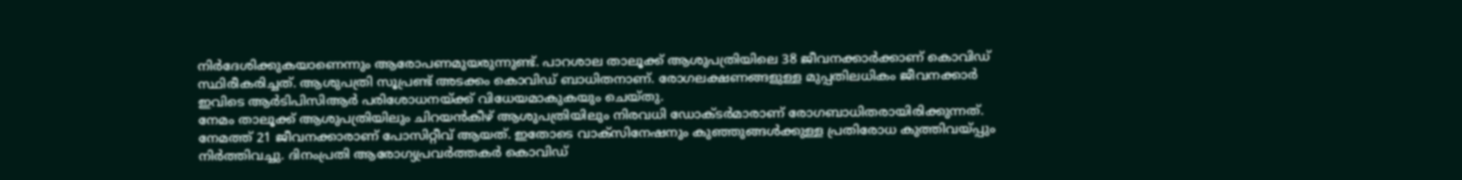നിർദേശിക്കുകയാണെന്നും ആരോപണമുയരുന്നുണ്ട്. പാറശാല താലൂക്ക് ആശുപത്രിയിലെ 38 ജീവനക്കാർക്കാണ് കൊവിഡ് സ്ഥിരീകരിച്ചത്. ആശുപത്രി സൂപ്രണ്ട് അടക്കം കൊവിഡ് ബാധിതനാണ്. രോഗലക്ഷണങ്ങളുള്ള മുപ്പതിലധികം ജീവനക്കാർ ഇവിടെ ആർടിപിസിആർ പരിശോധനയ്ക്ക് വിധേയമാകുകയും ചെയ്തു.
നേമം താലൂക്ക് ആശുപത്രിയിലും ചിറയൻകീഴ് ആശുപത്രിയിലും നിരവധി ഡോക്ടർമാരാണ് രോഗബാധിതരായിരിക്കുന്നത്. നേമത്ത് 21 ജീവനക്കാരാണ് പോസിറ്റീവ് ആയത്. ഇതോടെ വാക്സിനേഷനും കുഞ്ഞുങ്ങൾക്കുള്ള പ്രതിരോധ കുത്തിവയ്പ്പും നിർത്തിവച്ചു. ദിനംപ്രതി ആരോഗ്യപ്രവർത്തകർ കൊവിഡ്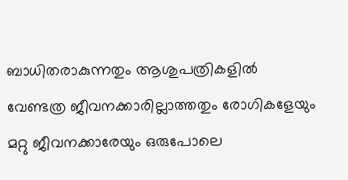ബാധിതരാകുന്നതും ആശുപത്രികളിൽ വേണ്ടത്ര ജീവനക്കാരില്ലാത്തതും രോഗികളേയും മറ്റു ജീവനക്കാരേയും ഒരുപോലെ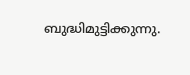ബുദ്ധിമുട്ടിക്കുന്നു.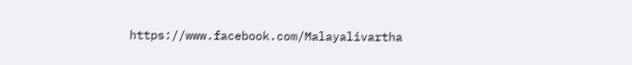https://www.facebook.com/Malayalivartha